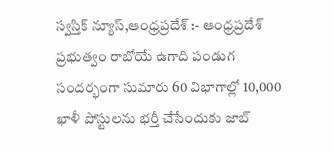స్వస్తిక్ న్యూస్,ఆంధ్రప్రదేశ్ :- ఆంధ్రప్రదేశ్ ప్రభుత్వం రాబోయే ఉగాది పండుగ సందర్భంగా సుమారు 60 విభాగాల్లో 10,000 ఖాళీ పోస్టులను భర్తీ చేసేందుకు జాబ్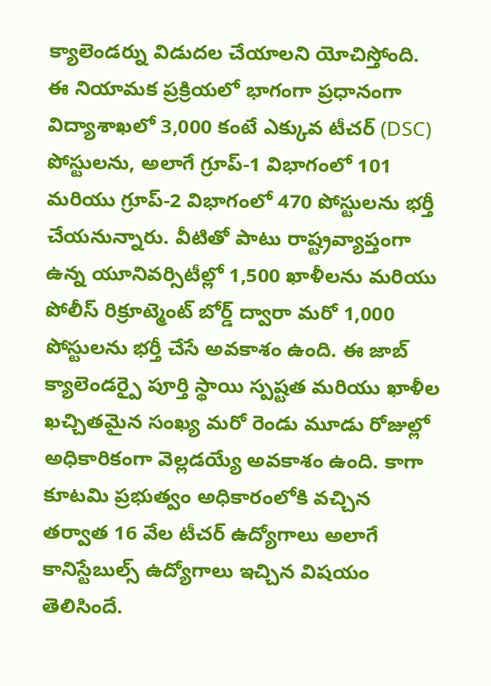క్యాలెండర్ను విడుదల చేయాలని యోచిస్తోంది. ఈ నియామక ప్రక్రియలో భాగంగా ప్రధానంగా విద్యాశాఖలో 3,000 కంటే ఎక్కువ టీచర్ (DSC) పోస్టులను, అలాగే గ్రూప్-1 విభాగంలో 101 మరియు గ్రూప్-2 విభాగంలో 470 పోస్టులను భర్తీ చేయనున్నారు. వీటితో పాటు రాష్ట్రవ్యాప్తంగా ఉన్న యూనివర్సిటీల్లో 1,500 ఖాళీలను మరియు పోలీస్ రిక్రూట్మెంట్ బోర్డ్ ద్వారా మరో 1,000 పోస్టులను భర్తీ చేసే అవకాశం ఉంది. ఈ జాబ్ క్యాలెండర్పై పూర్తి స్థాయి స్పష్టత మరియు ఖాళీల ఖచ్చితమైన సంఖ్య మరో రెండు మూడు రోజుల్లో అధికారికంగా వెల్లడయ్యే అవకాశం ఉంది. కాగా కూటమి ప్రభుత్వం అధికారంలోకి వచ్చిన తర్వాత 16 వేల టీచర్ ఉద్యోగాలు అలాగే కానిస్టేబుల్స్ ఉద్యోగాలు ఇచ్చిన విషయం తెలిసిందే.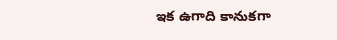ఇక ఉగాది కానుకగా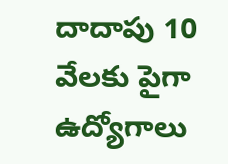దాదాపు 10 వేలకు పైగా ఉద్యోగాలు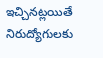ఇచ్చినట్లయితే నిరుద్యోగులకు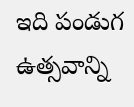ఇది పండుగ ఉత్సవాన్ని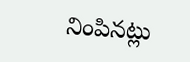నింపినట్లు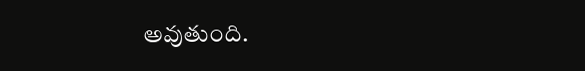అవుతుంది.